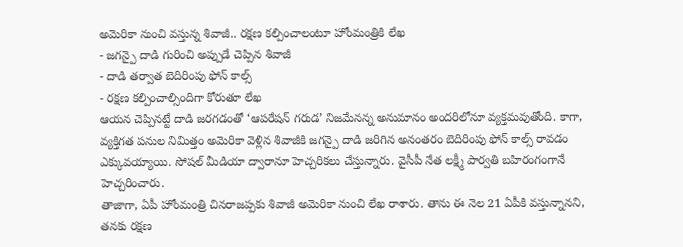అమెరికా నుంచి వస్తున్న శివాజీ.. రక్షణ కల్పించాలంటూ హోంమంత్రికి లేఖ
- జగన్పై దాడి గురించి అప్పుడే చెప్పిన శివాజీ
- దాడి తర్వాత బెదిరింపు ఫోన్ కాల్స్
- రక్షణ కల్పించాల్సిందిగా కోరుతూ లేఖ
ఆయన చెప్పినట్టే దాడి జరగడంతో ‘ఆపరేషన్ గరుడ’ నిజమేనన్న అనుమానం అందరిలోనూ వ్యక్తమవుతోంది. కాగా, వ్యక్తిగత పనుల నిమిత్తం అమెరికా వెళ్లిన శివాజీకి జగన్పై దాడి జరిగిన అనంతరం బెదిరింపు ఫోన్ కాల్స్ రావడం ఎక్కువయ్యాయి. సోషల్ మీడియా ద్వారానూ హెచ్చరికలు చేస్తున్నారు. వైసీపీ నేత లక్ష్మీ పార్వతి బహిరంగంగానే హెచ్చరించారు.
తాజాగా, ఏపీ హోంమంత్రి చినరాజప్పకు శివాజీ అమెరికా నుంచి లేఖ రాశారు. తాను ఈ నెల 21 ఏపీకి వస్తున్నానని, తనకు రక్షణ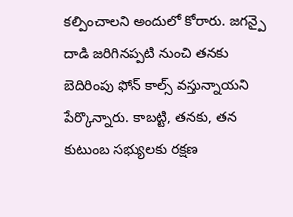కల్పించాలని అందులో కోరారు. జగన్పై దాడి జరిగినప్పటి నుంచి తనకు బెదిరింపు ఫోన్ కాల్స్ వస్తున్నాయని పేర్కొన్నారు. కాబట్టి, తనకు, తన కుటుంబ సభ్యులకు రక్షణ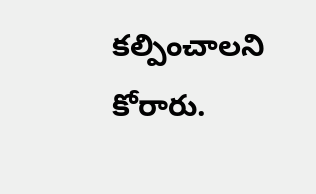కల్పించాలని కోరారు.